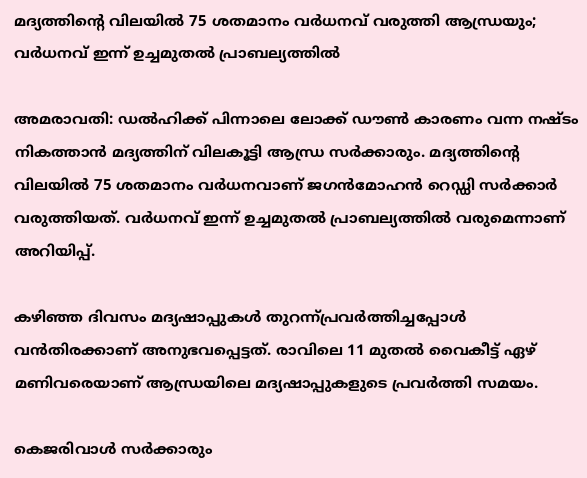മദ്യത്തിന്റെ വിലയില്‍ 75 ശതമാനം വര്‍ധനവ് വരുത്തി ആന്ധ്രയും; വര്‍ധനവ് ഇന്ന് ഉച്ചമുതല്‍ പ്രാബല്യത്തില്‍

അമരാവതി: ഡല്‍ഹിക്ക് പിന്നാലെ ലോക്ക് ഡൗണ്‍ കാരണം വന്ന നഷ്ടം നികത്താന്‍ മദ്യത്തിന് വിലകൂട്ടി ആന്ധ്ര സര്‍ക്കാരും. മദ്യത്തിന്റെ വിലയില്‍ 75 ശതമാനം വര്‍ധനവാണ് ജഗന്‍മോഹന്‍ റെഡ്ഡി സര്‍ക്കാര്‍ വരുത്തിയത്. വര്‍ധനവ് ഇന്ന് ഉച്ചമുതല്‍ പ്രാബല്യത്തില്‍ വരുമെന്നാണ് അറിയിപ്പ്.

കഴിഞ്ഞ ദിവസം മദ്യഷാപ്പുകള്‍ തുറന്ന്പ്രവര്‍ത്തിച്ചപ്പോള്‍ വന്‍തിരക്കാണ് അനുഭവപ്പെട്ടത്. രാവിലെ 11 മുതല്‍ വൈകീട്ട് ഏഴ് മണിവരെയാണ് ആന്ധ്രയിലെ മദ്യഷാപ്പുകളുടെ പ്രവര്‍ത്തി സമയം.

കെജരിവാള്‍ സര്‍ക്കാരും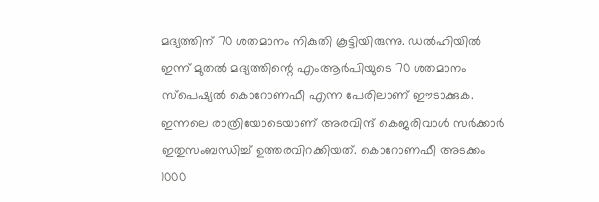മദ്യത്തിന് 70 ശതമാനം നികുതി കൂട്ടിയിരുന്നു. ഡല്‍ഹിയില്‍ ഇന്ന് മുതല്‍ മദ്യത്തിന്റെ എംആര്‍പിയുടെ 70 ശതമാനം സ്‌പെഷ്യല്‍ കൊറോണഫീ എന്ന പേരിലാണ് ഈടാക്കുക. ഇന്നലെ രാത്രിയോടെയാണ് അരവിന്ദ് കെജരിവാള്‍ സര്‍ക്കാര്‍ ഇതുസംബന്ധിച്ച്‌ ഉത്തരവിറക്കിയത്. കൊറോണഫീ അടക്കം 1000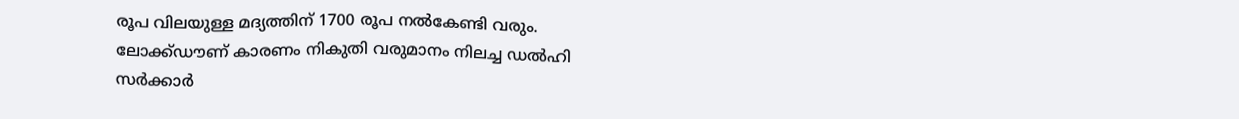രൂപ വിലയുള്ള മദ്യത്തിന് 1700 രൂപ നല്‍കേണ്ടി വരും. ലോക്ക്ഡൗണ് കാരണം നികുതി വരുമാനം നിലച്ച ഡല്‍ഹി സര്‍ക്കാര്‍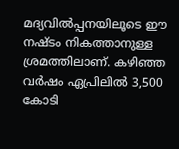മദ്യവില്‍പ്പനയിലൂടെ ഈ നഷ്ടം നികത്താനുള്ള ശ്രമത്തിലാണ്. കഴിഞ്ഞ വര്‍ഷം ഏപ്രിലില്‍ 3,500 കോടി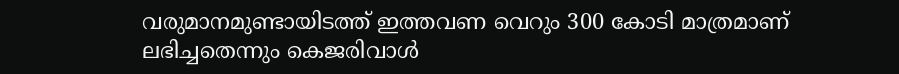വരുമാനമുണ്ടായിടത്ത് ഇത്തവണ വെറും 300 കോടി മാത്രമാണ് ലഭിച്ചതെന്നും കെജരിവാള്‍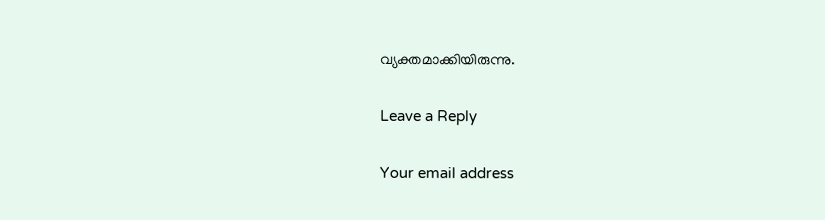വ്യക്തമാക്കിയിരുന്നു.

Leave a Reply

Your email address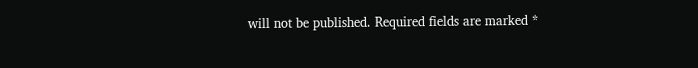will not be published. Required fields are marked *